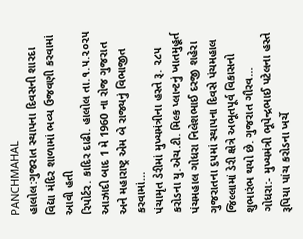PANCHMAHAL
હાલોલ:ગુજરાત સ્થાપના દિવસની શારદા વિદ્યા મંદિર શાળામાં ભવ્ય ઉજવણી કરવામાં આવી હતી
રિપોર્ટર. કાદિર દાઢી. હાલોલ તા.૧.૫.૨૦૨૫ આઝાદી બાદ 1 મે 1960 ના રોજ ગુજરાત અને મહારાષ્ટ્ર એમ બે રાજ્યનું વિભાજીત કરવામાં…
પંચામૃત ડેરીમાં મુખ્યમંત્રીના હસ્તે રૂ. ૨૮૫ કરોડના યુ.એચ.ટી. મિલ્ક પ્લાન્ટનું ખાતમુહૂર્ત
પંચમહાલ ગોધરા નિલેશભાઈ દરજી શહેરા ગુજરાતના ૬૫માં સ્થાપના દિવસે પંચમહાલ જિલ્લામાં ડેરી ક્ષેત્રે અભૂતપૂર્વ વિકાસનો શુભારંભ થયો છે. ગુજરાત ગૌરવ…
ગોધરા:- મુખ્યમંત્રી ભૂપેન્દ્રભાઈ પટેલના હસ્તે રૂપિયા પાંચ કરોડના ખર્ચે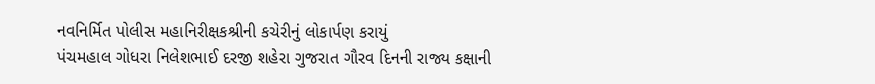નવનિર્મિત પોલીસ મહાનિરીક્ષકશ્રીની કચેરીનું લોકાર્પણ કરાયું
પંચમહાલ ગોધરા નિલેશભાઈ દરજી શહેરા ગુજરાત ગૌરવ દિનની રાજ્ય કક્ષાની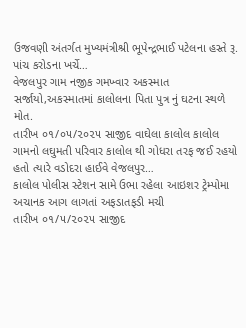ઉજવણી અંતર્ગત મુખ્યમંત્રીશ્રી ભૂપેન્દ્રભાઈ પટેલના હસ્તે રૂ. પાંચ કરોડના ખર્ચે…
વેજલપુર ગામ નજીક ગમખ્વાર અકસ્માત સર્જાયો,અકસ્માતમાં કાલોલના પિતા પુત્ર નું ઘટના સ્થળે મોત.
તારીખ ૦૧/૦૫/૨૦૨૫ સાજીદ વાઘેલા કાલોલ કાલોલ ગામનો લઘુમતી પરિવાર કાલોલ થી ગોધરા તરફ જઈ રહયો હતો ત્યારે વડોદરા હાઈવે વેજલપુર…
કાલોલ પોલીસ સ્ટેશન સામે ઉભા રહેલા આઇશર ટ્રેમ્પોમા અચાનક આગ લાગતાં અફડાતફડી મચી
તારીખ ૦૧/૫/૨૦૨૫ સાજીદ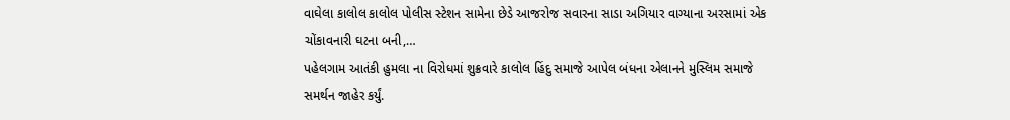વાઘેલા કાલોલ કાલોલ પોલીસ સ્ટેશન સામેના છેડે આજરોજ સવારના સાડા અગિયાર વાગ્યાના અરસામાં એક ચોંકાવનારી ઘટના બની,…
પહેલગામ આતંકી હુમલા ના વિરોધમાં શુક્રવારે કાલોલ હિંદુ સમાજે આપેલ બંધના એલાનને મુસ્લિમ સમાજે સમર્થન જાહેર કર્યું.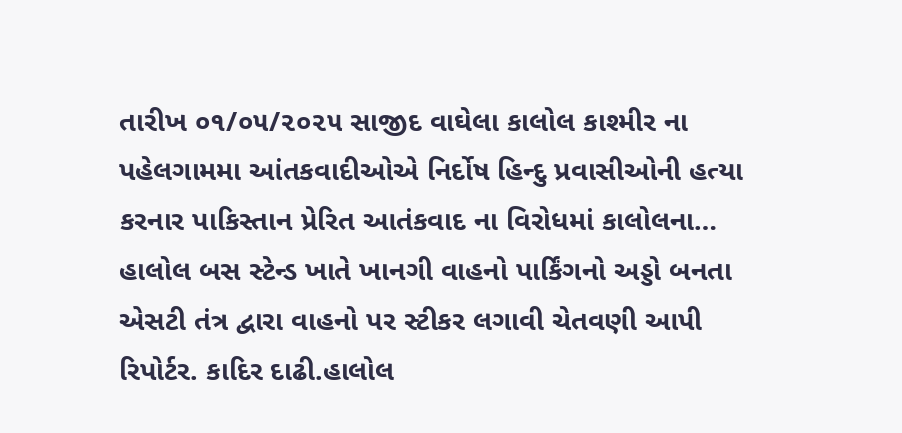તારીખ ૦૧/૦૫/૨૦૨૫ સાજીદ વાઘેલા કાલોલ કાશ્મીર ના પહેલગામમા આંતકવાદીઓએ નિર્દોષ હિન્દુ પ્રવાસીઓની હત્યા કરનાર પાકિસ્તાન પ્રેરિત આતંકવાદ ના વિરોધમાં કાલોલના…
હાલોલ બસ સ્ટેન્ડ ખાતે ખાનગી વાહનો પાર્કિંગનો અડ્ડો બનતા એસટી તંત્ર દ્વારા વાહનો પર સ્ટીકર લગાવી ચેતવણી આપી
રિપોર્ટર. કાદિર દાઢી.હાલોલ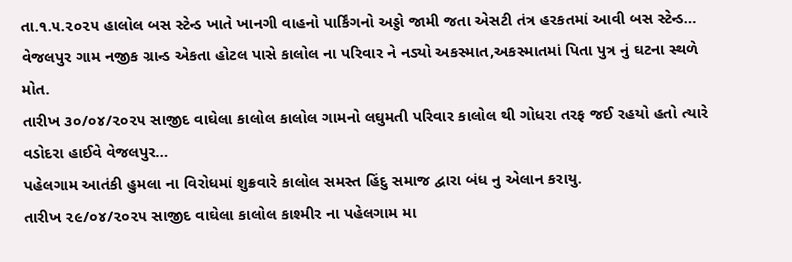તા.૧.૫.૨૦૨૫ હાલોલ બસ સ્ટેન્ડ ખાતે ખાનગી વાહનો પાર્કિંગનો અડ્ડો જામી જતા એસટી તંત્ર હરકતમાં આવી બસ સ્ટેન્ડ…
વેજલપુર ગામ નજીક ગ્રાન્ડ એકતા હોટલ પાસે કાલોલ ના પરિવાર ને નડ્યો અકસ્માત,અકસ્માતમાં પિતા પુત્ર નું ઘટના સ્થળે મોત.
તારીખ ૩૦/૦૪/૨૦૨૫ સાજીદ વાઘેલા કાલોલ કાલોલ ગામનો લઘુમતી પરિવાર કાલોલ થી ગોધરા તરફ જઈ રહયો હતો ત્યારે વડોદરા હાઈવે વેજલપુર…
પહેલગામ આતંકી હુમલા ના વિરોધમાં શુક્રવારે કાલોલ સમસ્ત હિંદુ સમાજ દ્વારા બંધ નુ એલાન કરાયુ.
તારીખ ૨૯/૦૪/૨૦૨૫ સાજીદ વાઘેલા કાલોલ કાશ્મીર ના પહેલગામ મા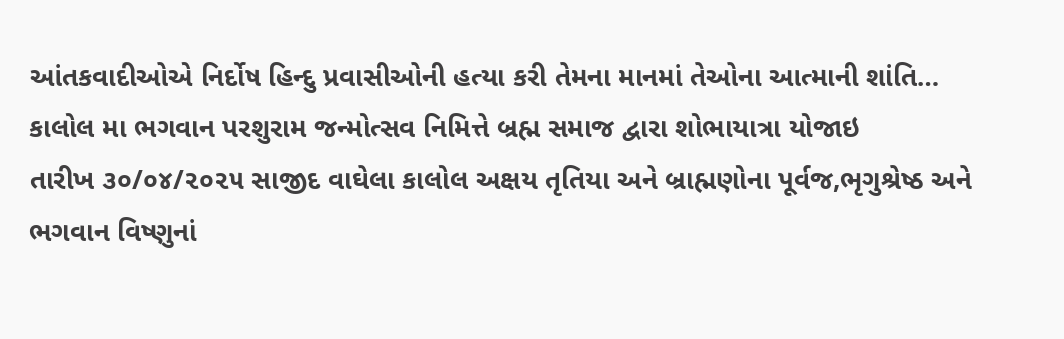આંતકવાદીઓએ નિર્દોષ હિન્દુ પ્રવાસીઓની હત્યા કરી તેમના માનમાં તેઓના આત્માની શાંતિ…
કાલોલ મા ભગવાન પરશુરામ જન્મોત્સવ નિમિત્તે બ્રહ્મ સમાજ દ્વારા શોભાયાત્રા યોજાઇ
તારીખ ૩૦/૦૪/૨૦૨૫ સાજીદ વાઘેલા કાલોલ અક્ષય તૃતિયા અને બ્રાહ્મણોના પૂર્વજ,ભૃગુશ્રેષ્ઠ અને ભગવાન વિષ્ણુનાં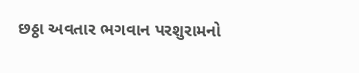છઠ્ઠા અવતાર ભગવાન પરશુરામનો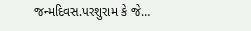જન્મદિવસ.પરશુરામ કે જે…